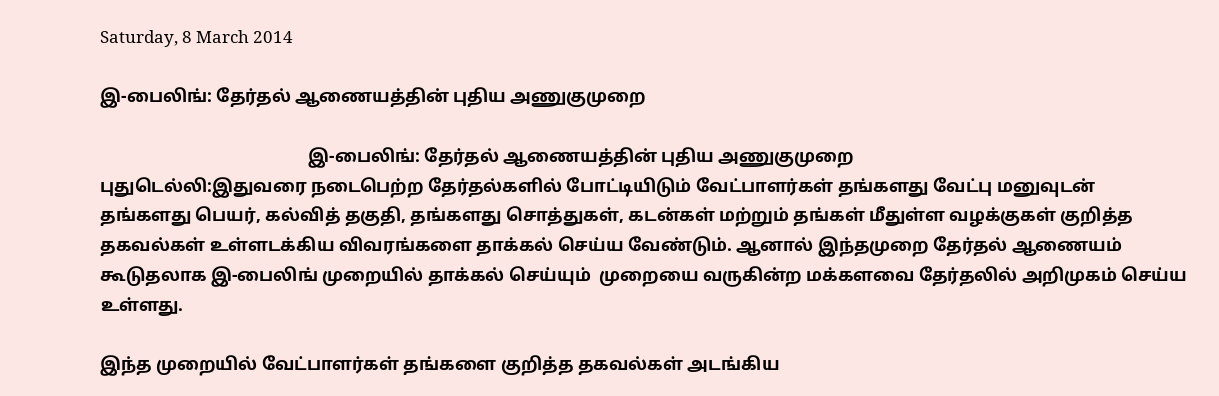Saturday, 8 March 2014

இ-பைலிங்: தேர்தல் ஆணையத்தின் புதிய அணுகுமுறை

                                               இ-பைலிங்: தேர்தல் ஆணையத்தின் புதிய அணுகுமுறை
புதுடெல்லி:இதுவரை நடைபெற்ற தேர்தல்களில் போட்டியிடும் வேட்பாளர்கள் தங்களது வேட்பு மனுவுடன் தங்களது பெயர், கல்வித் தகுதி, தங்களது சொத்துகள், கடன்கள் மற்றும் தங்கள் மீதுள்ள வழக்குகள் குறித்த தகவல்கள் உள்ளடக்கிய விவரங்களை தாக்கல் செய்ய வேண்டும். ஆனால் இந்தமுறை தேர்தல் ஆணையம் கூடுதலாக இ-பைலிங் முறையில் தாக்கல் செய்யும்  முறையை வருகின்ற மக்களவை தேர்தலில் அறிமுகம் செய்ய உள்ளது.

இந்த முறையில் வேட்பாளர்கள் தங்களை குறித்த தகவல்கள் அடங்கிய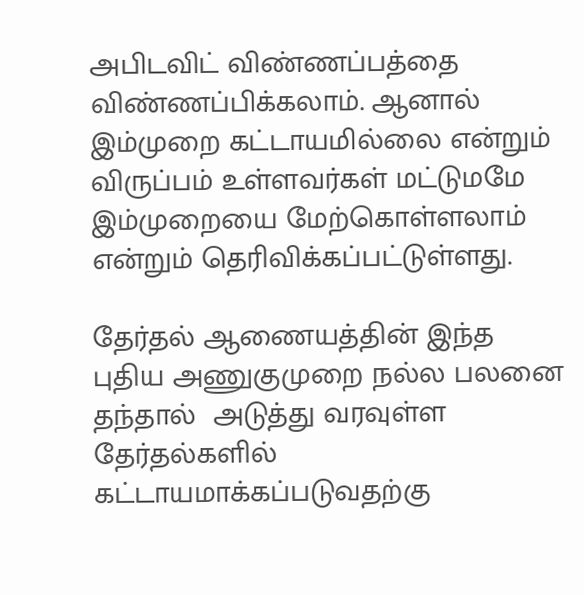அபிடவிட் விண்ணப்பத்தை விண்ணப்பிக்கலாம். ஆனால் இம்முறை கட்டாயமில்லை என்றும் விருப்பம் உள்ளவர்கள் மட்டுமமே இம்முறையை மேற்கொள்ளலாம் என்றும் தெரிவிக்கப்பட்டுள்ளது.

தேர்தல் ஆணையத்தின் இந்த புதிய அணுகுமுறை நல்ல பலனை தந்தால்  அடுத்து வரவுள்ள தேர்தல்களில் கட்டாயமாக்கப்படுவதற்கு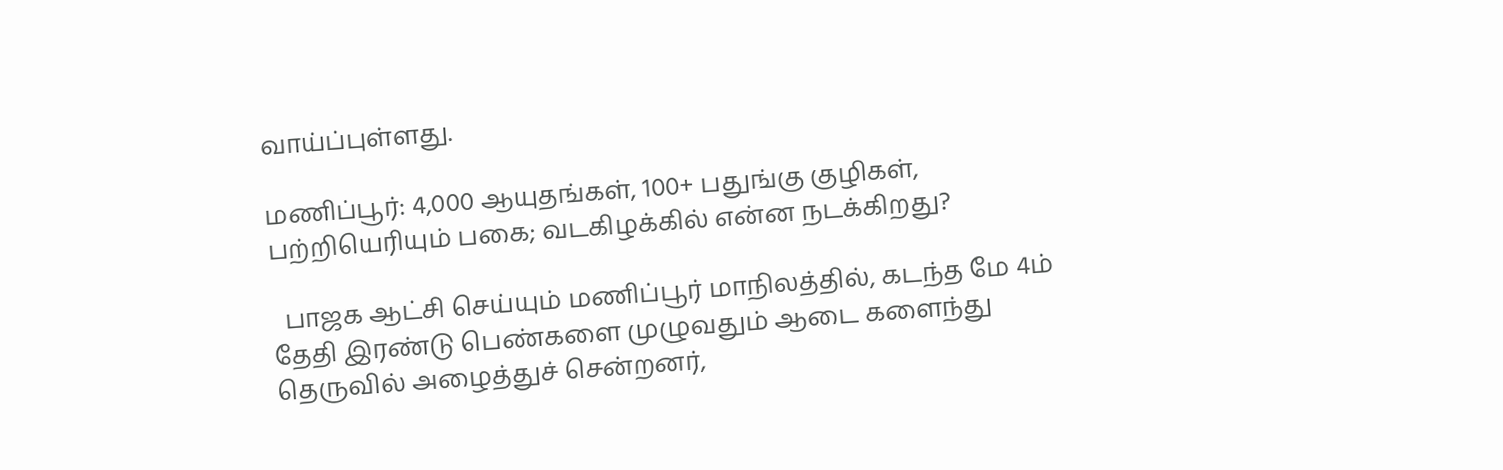வாய்ப்புள்ளது.

மணிப்பூர்: 4,000 ஆயுதங்கள், 100+ பதுங்கு குழிகள், பற்றியெரியும் பகை; வடகிழக்கில் என்ன நடக்கிறது?

  பாஜக ஆட்சி செய்யும் மணிப்பூர் மாநிலத்தில், கடந்த மே 4ம் தேதி இரண்டு பெண்களை முழுவதும் ஆடை களைந்து தெருவில் அழைத்துச் சென்றனர்,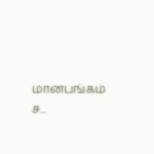மானபங்கம் ச...